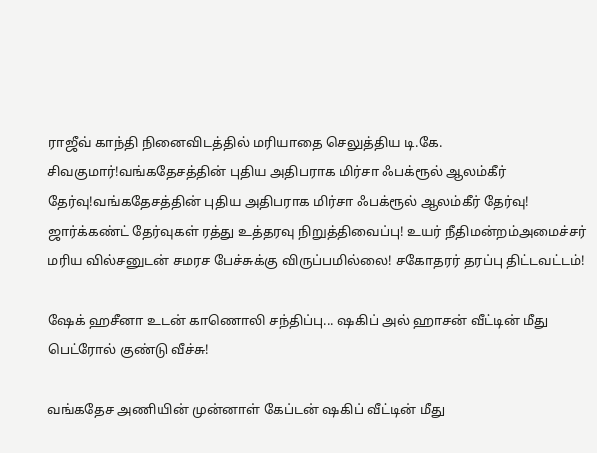ராஜீவ் காந்தி நினைவிடத்தில் மரியாதை செலுத்திய டி.கே. சிவகுமார்!வங்கதேசத்தின் புதிய அதிபராக மிர்சா ஃபக்ரூல் ஆலம்கீர் தேர்வு!வங்கதேசத்தின் புதிய அதிபராக மிர்சா ஃபக்ரூல் ஆலம்கீர் தேர்வு! ஜார்க்கண்ட் தேர்வுகள் ரத்து உத்தரவு நிறுத்திவைப்பு! உயர் நீதிமன்றம்அமைச்சர் மரிய வில்சனுடன் சமரச பேச்சுக்கு விருப்பமில்லை! சகோதரர் தரப்பு திட்டவட்டம்!

ஷேக் ஹசீனா உடன் காணொலி சந்திப்பு... ஷகிப் அல் ஹாசன் வீட்டின் மீது பெட்ரோல் குண்டு வீச்சு!

வங்கதேச அணியின் முன்னாள் கேப்டன் ஷகிப் வீட்டின் மீது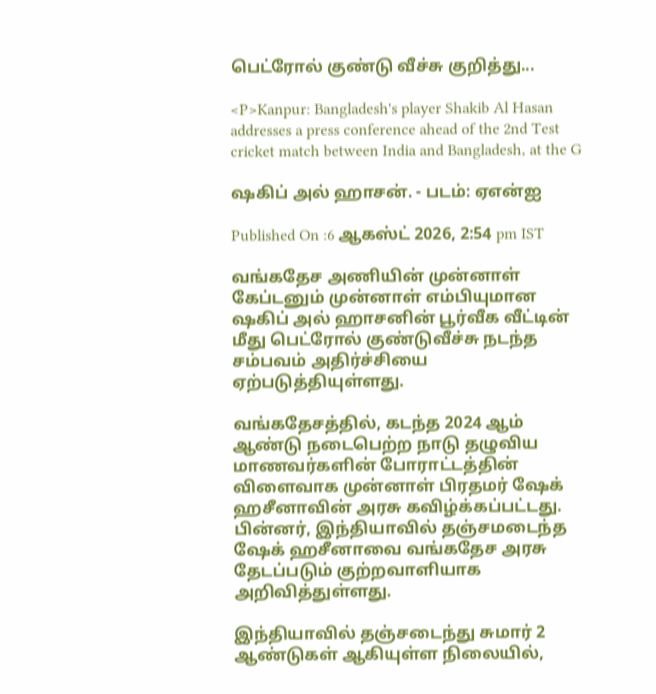பெட்ரோல் குண்டு வீச்சு குறித்து...

<P>Kanpur: Bangladesh's player Shakib Al Hasan addresses a press conference ahead of the 2nd Test cricket match between India and Bangladesh, at the G

ஷகிப் அல் ஹாசன். - படம்: ஏஎன்ஐ

Published On :6 ஆகஸ்ட் 2026, 2:54 pm IST

வங்கதேச அணியின் முன்னாள் கேப்டனும் முன்னாள் எம்பியுமான ஷகிப் அல் ஹாசனின் பூர்வீக வீட்டின் மீது பெட்ரோல் குண்டுவீச்சு நடந்த சம்பவம் அதிர்ச்சியை ஏற்படுத்தியுள்ளது.

வங்கதேசத்தில், கடந்த 2024 ஆம் ஆண்டு நடைபெற்ற நாடு தழுவிய மாணவர்களின் போராட்டத்தின் விளைவாக முன்னாள் பிரதமர் ஷேக் ஹசீனாவின் அரசு கவிழ்க்கப்பட்டது. பின்னர், இந்தியாவில் தஞ்சமடைந்த ஷேக் ஹசீனாவை வங்கதேச அரசு தேடப்படும் குற்றவாளியாக அறிவித்துள்ளது.

இந்தியாவில் தஞ்சடைந்து சுமார் 2 ஆண்டுகள் ஆகியுள்ள நிலையில்,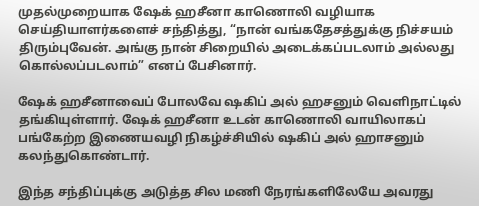முதல்முறையாக ஷேக் ஹசீனா காணொலி வழியாக செய்தியாளர்களைச் சந்தித்து, “நான் வங்கதேசத்துக்கு நிச்சயம் திரும்புவேன். அங்கு நான் சிறையில் அடைக்கப்படலாம் அல்லது கொல்லப்படலாம்” எனப் பேசினார்.

ஷேக் ஹசீனாவைப் போலவே ஷகிப் அல் ஹசனும் வெளிநாட்டில் தங்கியுள்ளார். ஷேக் ஹசீனா உடன் காணொலி வாயிலாகப் பங்கேற்ற இணையவழி நிகழ்ச்சியில் ஷகிப் அல் ஹாசனும் கலந்துகொண்டார்.

இந்த சந்திப்புக்கு அடுத்த சில மணி நேரங்களிலேயே அவரது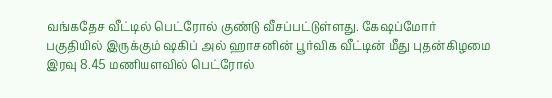வங்கதேச வீட்டில் பெட்ரோல் குண்டு வீசப்பட்டுள்ளது. கேஷப்மோர் பகுதியில் இருக்கும் ஷகிப் அல் ஹாசனின் பூர்விக வீட்டின் மீது புதன்கிழமை இரவு 8.45 மணியளவில் பெட்ரோல்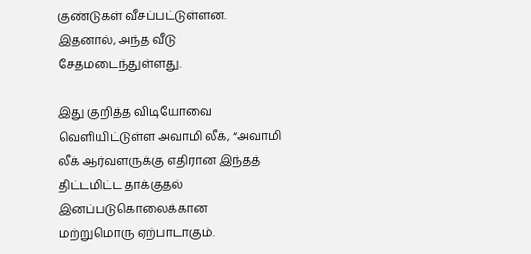குண்டுகள் வீசப்பட்டுள்ளன. இதனால், அந்த வீடு சேதமடைந்துள்ளது.

இது குறித்த விடியோவை வெளியிட்டுள்ள அவாமி லீக், “அவாமி லீக் ஆர்வளருக்கு எதிரான இந்தத் திட்டமிட்ட தாக்குதல் இனப்படுகொலைக்கான மற்றுமொரு ஏற்பாடாகும்.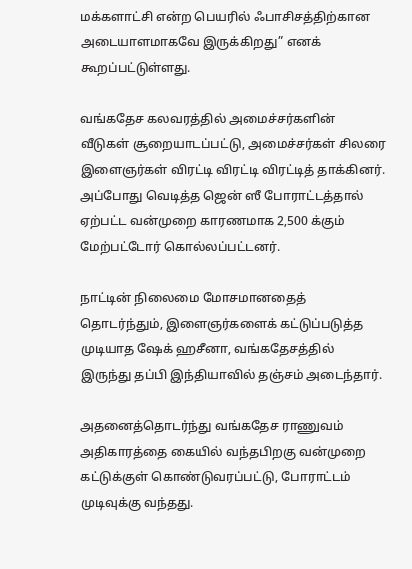மக்களாட்சி என்ற பெயரில் ஃபாசிசத்திற்கான அடையாளமாகவே இருக்கிறது” எனக் கூறப்பட்டுள்ளது.

வங்கதேச கலவரத்தில் அமைச்சர்களின் வீடுகள் சூறையாடப்பட்டு, அமைச்சர்கள் சிலரை இளைஞர்கள் விரட்டி விரட்டி விரட்டித் தாக்கினர். அப்போது வெடித்த ஜென் ஸீ போராட்டத்தால் ஏற்பட்ட வன்முறை காரணமாக 2,500 க்கும் மேற்பட்டோர் கொல்லப்பட்டனர்.

நாட்டின் நிலைமை மோசமானதைத் தொடர்ந்தும், இளைஞர்களைக் கட்டுப்படுத்த முடியாத ஷேக் ஹசீனா, வங்கதேசத்தில் இருந்து தப்பி இந்தியாவில் தஞ்சம் அடைந்தார்.

அதனைத்தொடர்ந்து வங்கதேச ராணுவம் அதிகாரத்தை கையில் வந்தபிறகு வன்முறை கட்டுக்குள் கொண்டுவரப்பட்டு, போராட்டம் முடிவுக்கு வந்தது.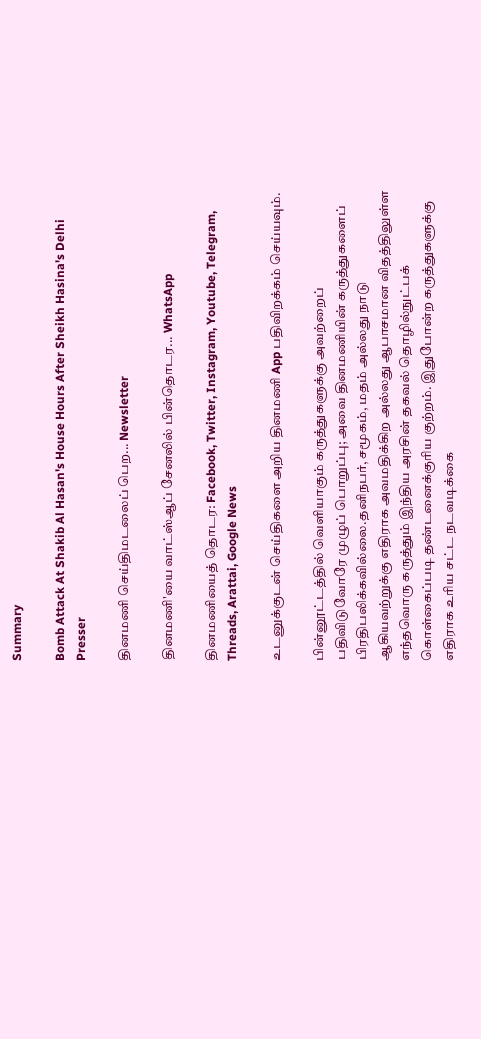Summary

Bomb Attack At Shakib Al Hasan's House Hours After Sheikh Hasina's Delhi Presser

தினமணி செய்திமடலைப் பெற... Newsletter

தினமணி'யை வாட்ஸ்ஆப் சேனலில் பின்தொடர... WhatsApp

தினமணியைத் தொடர: Facebook, Twitter, Instagram, Youtube, Telegram, Threads, Arattai, Google News

உடனுக்குடன் செய்திகளை அறிய தினமணி App பதிவிறக்கம் செய்யவும்.

பின்னூட்டத்தில் வெளியாகும் கருத்துகளுக்கு அவற்றைப் பதிவிடுவோரே முழுப் பொறுப்பு; அவை தினமணியின் கருத்துகளைப் பிரதிபலிக்கவில்லை.தனிநபர், சமூகம், மதம் அல்லது நாடு ஆகியவற்றுக்கு எதிராக அவமதிக்கிற அல்லது ஆபாசமான விதத்திலுள்ள எந்தவொரு கருத்தும் இந்திய அரசின் தகவல் தொழில்நுட்பக் கொள்கைப்படி தண்டனைக்குரிய குற்றம். இதுபோன்ற கருத்துகளுக்கு எதிராக உரிய சட்ட நடவடிக்கை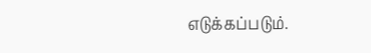எடுக்கப்படும்.